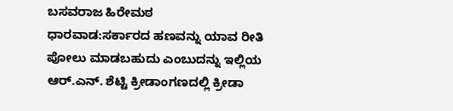ಬಸವರಾಜ ಹಿರೇಮಠ
ಧಾರವಾಡ:ಸರ್ಕಾರದ ಹಣವನ್ನು ಯಾವ ರೀತಿ ಪೋಲು ಮಾಡಬಹುದು ಎಂಬುದನ್ನು ಇಲ್ಲಿಯ ಆರ್.ಎನ್. ಶೆಟ್ಟಿ ಕ್ರೀಡಾಂಗಣದಲ್ಲಿ ಕ್ರೀಡಾ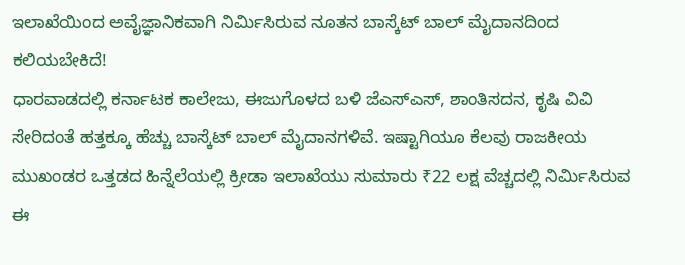ಇಲಾಖೆಯಿಂದ ಅವೈಜ್ಞಾನಿಕವಾಗಿ ನಿರ್ಮಿಸಿರುವ ನೂತನ ಬಾಸ್ಕೆಟ್ ಬಾಲ್ ಮೈದಾನದಿಂದ ಕಲಿಯಬೇಕಿದೆ!
ಧಾರವಾಡದಲ್ಲಿ ಕರ್ನಾಟಕ ಕಾಲೇಜು, ಈಜುಗೊಳದ ಬಳಿ ಜೆಎಸ್ಎಸ್, ಶಾಂತಿಸದನ, ಕೃಷಿ ವಿವಿ ಸೇರಿದಂತೆ ಹತ್ತಕ್ಕೂ ಹೆಚ್ಚು ಬಾಸ್ಕೆಟ್ ಬಾಲ್ ಮೈದಾನಗಳಿವೆ. ಇಷ್ಟಾಗಿಯೂ ಕೆಲವು ರಾಜಕೀಯ ಮುಖಂಡರ ಒತ್ತಡದ ಹಿನ್ನೆಲೆಯಲ್ಲಿ ಕ್ರೀಡಾ ಇಲಾಖೆಯು ಸುಮಾರು ₹22 ಲಕ್ಷ ವೆಚ್ಚದಲ್ಲಿ ನಿರ್ಮಿಸಿರುವ ಈ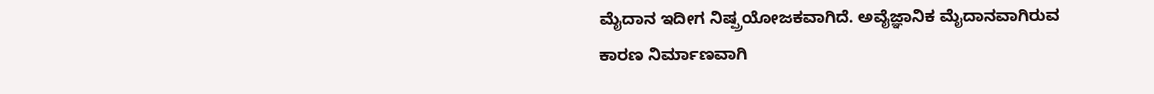ಮೈದಾನ ಇದೀಗ ನಿಷ್ಪ್ರಯೋಜಕವಾಗಿದೆ. ಅವೈಜ್ಞಾನಿಕ ಮೈದಾನವಾಗಿರುವ ಕಾರಣ ನಿರ್ಮಾಣವಾಗಿ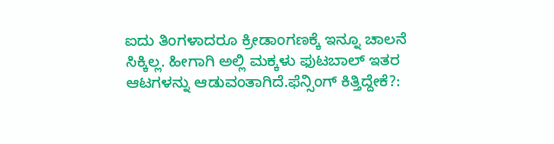ಐದು ತಿಂಗಳಾದರೂ ಕ್ರೀಡಾಂಗಣಕ್ಕೆ ಇನ್ನೂ ಚಾಲನೆ ಸಿಕ್ಕಿಲ್ಲ. ಹೀಗಾಗಿ ಅಲ್ಲಿ ಮಕ್ಕಳು ಫುಟಬಾಲ್ ಇತರ ಆಟಗಳನ್ನು ಆಡುವಂತಾಗಿದೆ.ಫೆನ್ಸಿಂಗ್ ಕಿತ್ತಿದ್ದೇಕೆ?: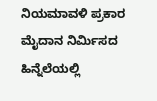ನಿಯಮಾವಳಿ ಪ್ರಕಾರ ಮೈದಾನ ನಿರ್ಮಿಸದ ಹಿನ್ನೆಲೆಯಲ್ಲಿ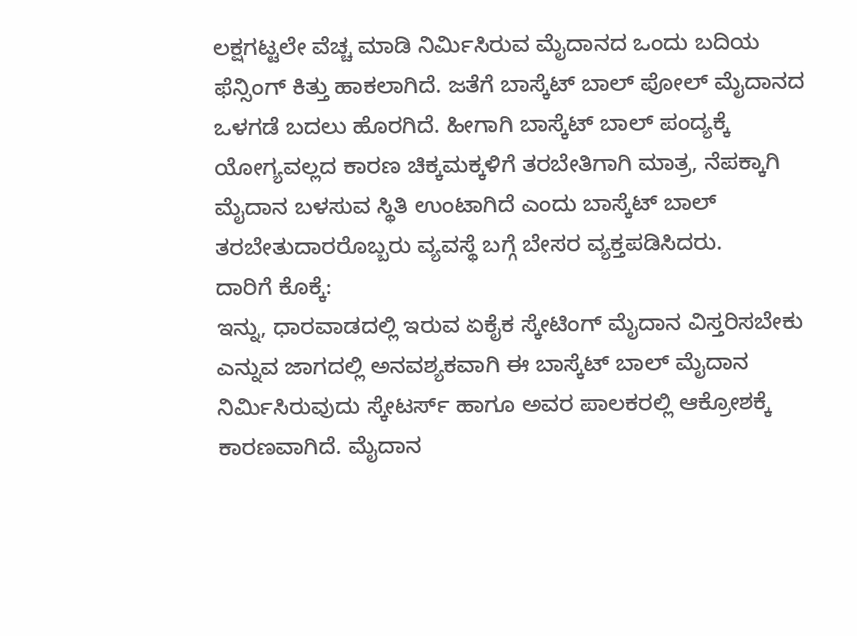ಲಕ್ಷಗಟ್ಟಲೇ ವೆಚ್ಚ ಮಾಡಿ ನಿರ್ಮಿಸಿರುವ ಮೈದಾನದ ಒಂದು ಬದಿಯ ಫೆನ್ಸಿಂಗ್ ಕಿತ್ತು ಹಾಕಲಾಗಿದೆ. ಜತೆಗೆ ಬಾಸ್ಕೆಟ್ ಬಾಲ್ ಪೋಲ್ ಮೈದಾನದ ಒಳಗಡೆ ಬದಲು ಹೊರಗಿದೆ. ಹೀಗಾಗಿ ಬಾಸ್ಕೆಟ್ ಬಾಲ್ ಪಂದ್ಯಕ್ಕೆ ಯೋಗ್ಯವಲ್ಲದ ಕಾರಣ ಚಿಕ್ಕಮಕ್ಕಳಿಗೆ ತರಬೇತಿಗಾಗಿ ಮಾತ್ರ, ನೆಪಕ್ಕಾಗಿ ಮೈದಾನ ಬಳಸುವ ಸ್ಥಿತಿ ಉಂಟಾಗಿದೆ ಎಂದು ಬಾಸ್ಕೆಟ್ ಬಾಲ್ ತರಬೇತುದಾರರೊಬ್ಬರು ವ್ಯವಸ್ಥೆ ಬಗ್ಗೆ ಬೇಸರ ವ್ಯಕ್ತಪಡಿಸಿದರು.
ದಾರಿಗೆ ಕೊಕ್ಕೆ:
ಇನ್ನು, ಧಾರವಾಡದಲ್ಲಿ ಇರುವ ಏಕೈಕ ಸ್ಕೇಟಿಂಗ್ ಮೈದಾನ ವಿಸ್ತರಿಸಬೇಕು ಎನ್ನುವ ಜಾಗದಲ್ಲಿ ಅನವಶ್ಯಕವಾಗಿ ಈ ಬಾಸ್ಕೆಟ್ ಬಾಲ್ ಮೈದಾನ ನಿರ್ಮಿಸಿರುವುದು ಸ್ಕೇಟರ್ಸ್ ಹಾಗೂ ಅವರ ಪಾಲಕರಲ್ಲಿ ಆಕ್ರೋಶಕ್ಕೆ ಕಾರಣವಾಗಿದೆ. ಮೈದಾನ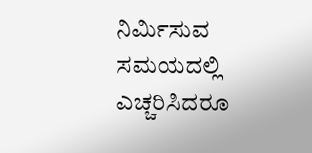ನಿರ್ಮಿಸುವ ಸಮಯದಲ್ಲಿ ಎಚ್ಚರಿಸಿದರೂ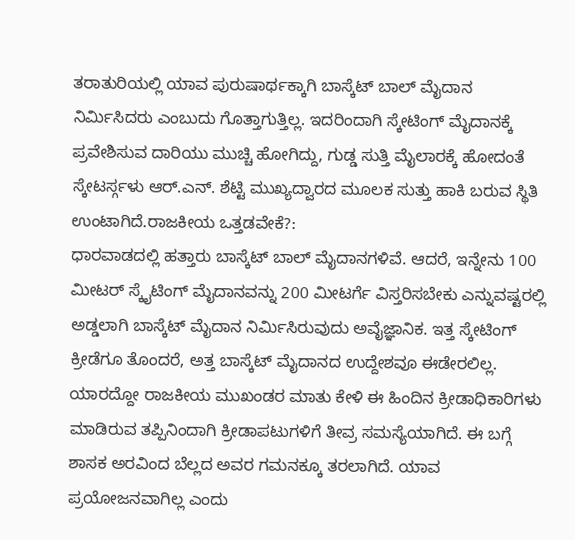ತರಾತುರಿಯಲ್ಲಿ ಯಾವ ಪುರುಷಾರ್ಥಕ್ಕಾಗಿ ಬಾಸ್ಕೆಟ್ ಬಾಲ್ ಮೈದಾನ ನಿರ್ಮಿಸಿದರು ಎಂಬುದು ಗೊತ್ತಾಗುತ್ತಿಲ್ಲ. ಇದರಿಂದಾಗಿ ಸ್ಕೇಟಿಂಗ್ ಮೈದಾನಕ್ಕೆ ಪ್ರವೇಶಿಸುವ ದಾರಿಯು ಮುಚ್ಚಿ ಹೋಗಿದ್ದು, ಗುಡ್ಡ ಸುತ್ತಿ ಮೈಲಾರಕ್ಕೆ ಹೋದಂತೆ ಸ್ಕೇಟರ್ಸ್ಗಳು ಆರ್.ಎನ್. ಶೆಟ್ಟಿ ಮುಖ್ಯದ್ವಾರದ ಮೂಲಕ ಸುತ್ತು ಹಾಕಿ ಬರುವ ಸ್ಥಿತಿ ಉಂಟಾಗಿದೆ.ರಾಜಕೀಯ ಒತ್ತಡವೇಕೆ?:
ಧಾರವಾಡದಲ್ಲಿ ಹತ್ತಾರು ಬಾಸ್ಕೆಟ್ ಬಾಲ್ ಮೈದಾನಗಳಿವೆ. ಆದರೆ, ಇನ್ನೇನು 100 ಮೀಟರ್ ಸ್ಕೈಟಿಂಗ್ ಮೈದಾನವನ್ನು 200 ಮೀಟರ್ಗೆ ವಿಸ್ತರಿಸಬೇಕು ಎನ್ನುವಷ್ಟರಲ್ಲಿ ಅಡ್ಡಲಾಗಿ ಬಾಸ್ಕೆಟ್ ಮೈದಾನ ನಿರ್ಮಿಸಿರುವುದು ಅವೈಜ್ಞಾನಿಕ. ಇತ್ತ ಸ್ಕೇಟಿಂಗ್ ಕ್ರೀಡೆಗೂ ತೊಂದರೆ, ಅತ್ತ ಬಾಸ್ಕೆಟ್ ಮೈದಾನದ ಉದ್ದೇಶವೂ ಈಡೇರಲಿಲ್ಲ. ಯಾರದ್ದೋ ರಾಜಕೀಯ ಮುಖಂಡರ ಮಾತು ಕೇಳಿ ಈ ಹಿಂದಿನ ಕ್ರೀಡಾಧಿಕಾರಿಗಳು ಮಾಡಿರುವ ತಪ್ಪಿನಿಂದಾಗಿ ಕ್ರೀಡಾಪಟುಗಳಿಗೆ ತೀವ್ರ ಸಮಸ್ಯೆಯಾಗಿದೆ. ಈ ಬಗ್ಗೆ ಶಾಸಕ ಅರವಿಂದ ಬೆಲ್ಲದ ಅವರ ಗಮನಕ್ಕೂ ತರಲಾಗಿದೆ. ಯಾವ ಪ್ರಯೋಜನವಾಗಿಲ್ಲ ಎಂದು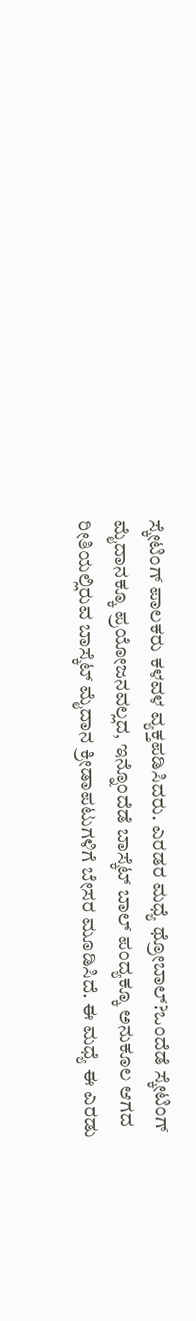ಸ್ಕೇಟಿಂಗ್ ಪಾಲಕರು ಕಳವಳ ವ್ಯಕ್ತಪಡಿಸಿದರು. ಎರಡರ ಮಧ್ಯೆ ಥ್ರೋಬಾಲ್?ಒಂದೆಡೆ ಸ್ಕೇಟಿಂಗ್ ಮೈದಾನಕ್ಕೂ ಪ್ರಯೋಜನವಲ್ಲದ, ಇನ್ನೊಂದೆಡೆ ಬಾಸ್ಕೆಟ್ ಬಾಲ್ ಪಂದ್ಯಕ್ಕೂ ಅನುಕೂಲ ಆಗದ ರೀತಿಯಲ್ಲಿರುವ ಬಾಸ್ಕೆಟ್ ಮೈದಾನ ಕ್ರೀಡಾಪಟುಗಳಿಗೆ ಬೇಸರ ಮೂಡಿಸಿದೆ. ಈ ಮಧ್ಯೆ ಈ ಎರಡು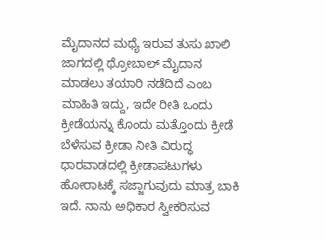ಮೈದಾನದ ಮಧ್ಯೆ ಇರುವ ತುಸು ಖಾಲಿ ಜಾಗದಲ್ಲಿ ಥ್ರೋಬಾಲ್ ಮೈದಾನ ಮಾಡಲು ತಯಾರಿ ನಡೆದಿದೆ ಎಂಬ ಮಾಹಿತಿ ಇದ್ದು, ಇದೇ ರೀತಿ ಒಂದು ಕ್ರೀಡೆಯನ್ನು ಕೊಂದು ಮತ್ತೊಂದು ಕ್ರೀಡೆ ಬೆಳೆಸುವ ಕ್ರೀಡಾ ನೀತಿ ವಿರುದ್ಧ ಧಾರವಾಡದಲ್ಲಿ ಕ್ರೀಡಾಪಟುಗಳು ಹೋರಾಟಕ್ಕೆ ಸಜ್ಜಾಗುವುದು ಮಾತ್ರ ಬಾಕಿ ಇದೆ. ನಾನು ಅಧಿಕಾರ ಸ್ವೀಕರಿಸುವ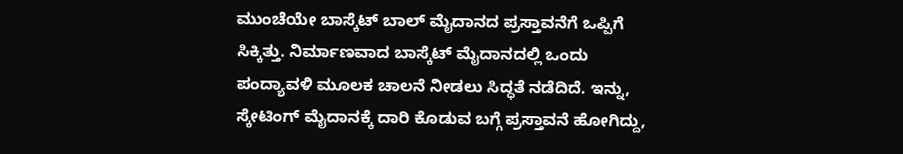ಮುಂಚೆಯೇ ಬಾಸ್ಕೆಟ್ ಬಾಲ್ ಮೈದಾನದ ಪ್ರಸ್ತಾವನೆಗೆ ಒಪ್ಪಿಗೆ ಸಿಕ್ಕಿತ್ತು. ನಿರ್ಮಾಣವಾದ ಬಾಸ್ಕೆಟ್ ಮೈದಾನದಲ್ಲಿ ಒಂದು ಪಂದ್ಯಾವಳಿ ಮೂಲಕ ಚಾಲನೆ ನೀಡಲು ಸಿದ್ಧತೆ ನಡೆದಿದೆ. ಇನ್ನು, ಸ್ಕೇಟಿಂಗ್ ಮೈದಾನಕ್ಕೆ ದಾರಿ ಕೊಡುವ ಬಗ್ಗೆ ಪ್ರಸ್ತಾವನೆ ಹೋಗಿದ್ದು,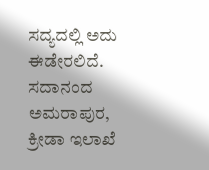ಸದ್ಯದಲ್ಲಿ ಅದು ಈಡೇರಲಿದೆ.
ಸದಾನಂದ ಅಮರಾಪುರ, ಕ್ರೀಡಾ ಇಲಾಖೆ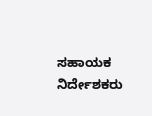ಸಹಾಯಕ ನಿರ್ದೇಶಕರು